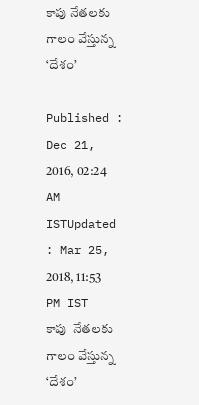కాపు నేతలకు గాలం వేస్తున్న ‘దేశం’

Published : Dec 21, 2016, 02:24 AM ISTUpdated : Mar 25, 2018, 11:53 PM IST
కాపు  నేతలకు గాలం వేస్తున్న ‘దేశం’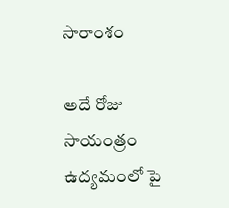సారాంశం

అదే రోజు సాయంత్రం ఉద్యమంలో పై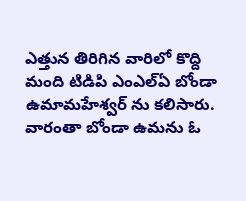ఎత్తున తిరిగిన వారిలో కొద్ది మంది టిడిపి ఎంఎల్ఏ బోండా ఉమామహేశ్వర్ ను కలిసారు. వారంతా బోండా ఉమను ఓ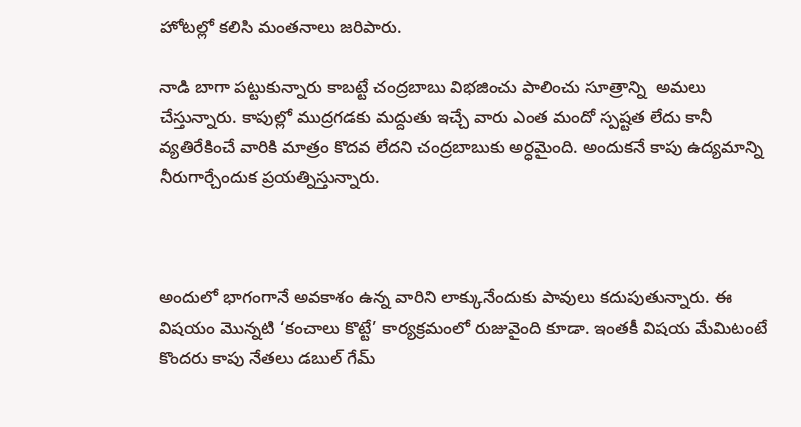హోటల్లో కలిసి మంతనాలు జరిపారు.

నాడి బాగా పట్టుకున్నారు కాబట్టే చంద్రబాబు విభజించు పాలించు సూత్రాన్ని  అమలు చేస్తున్నారు. కాపుల్లో ముద్రగడకు మద్దుతు ఇచ్చే వారు ఎంత మందో స్పష్టత లేదు కానీ వ్యతిరేకించే వారికి మాత్రం కొదవ లేదని చంద్రబాబుకు అర్ధమైంది. అందుకనే కాపు ఉద్యమాన్ని నీరుగార్చేందుక ప్రయత్నిస్తున్నారు.



అందులో భాగంగానే అవకాశం ఉన్న వారిని లాక్కునేందుకు పావులు కదుపుతున్నారు. ఈ విషయం మొన్నటి ‘కంచాలు కొట్టే’ కార్యక్రమంలో రుజువైంది కూడా. ఇంతకీ విషయ మేమిటంటే కొందరు కాపు నేతలు డబుల్ గేమ్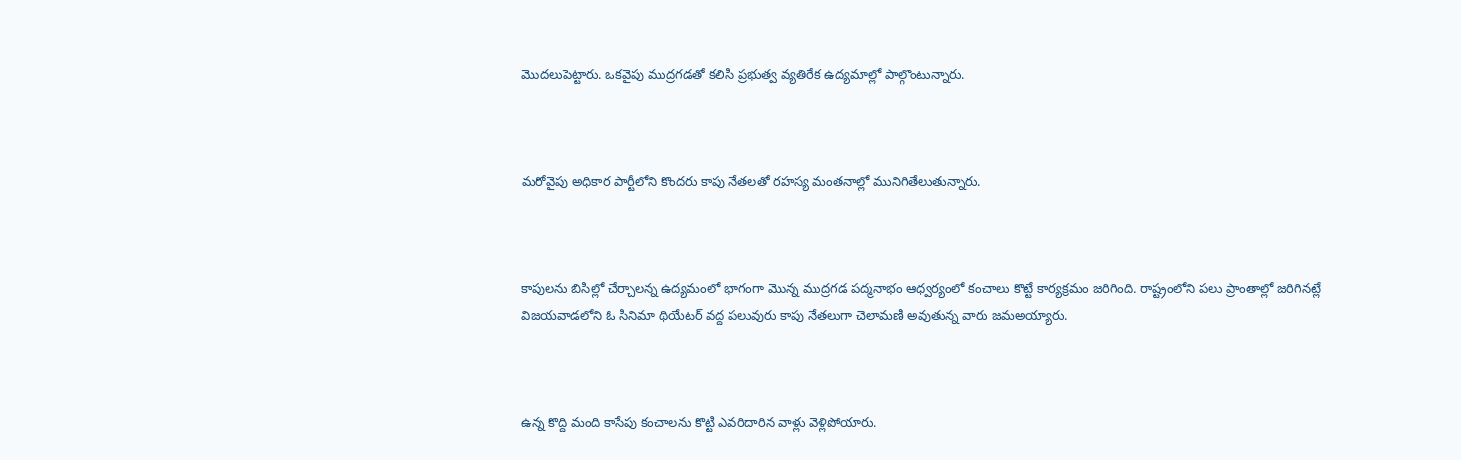మొదలుపెట్టారు. ఒకవైపు ముద్రగడతో కలిసి ప్రభుత్వ వ్యతిరేక ఉద్యమాల్లో పాల్గొంటున్నారు.



మరోవైపు అధికార పార్టీలోని కొందరు కాపు నేతలతో రహస్య మంతనాల్లో మునిగితేలుతున్నారు.



కాపులను బిసిల్లో చేర్చాలన్న ఉద్యమంలో భాగంగా మొన్న ముద్రగడ పద్మనాభం ఆధ్వర్యంలో కంచాలు కొట్టే కార్యక్రమం జరిగింది. రాష్ట్రంలోని పలు ప్రాంతాల్లో జరిగినట్లే విజయవాడలోని ఓ సినిమా థియేటర్ వద్ద పలువురు కాపు నేతలుగా చెలామణి అవుతున్న వారు జమఅయ్యారు.



ఉన్న కొద్ది మంది కాసేపు కంచాలను కొట్టి ఎవరిదారిన వాళ్లు వెళ్లిపోయారు.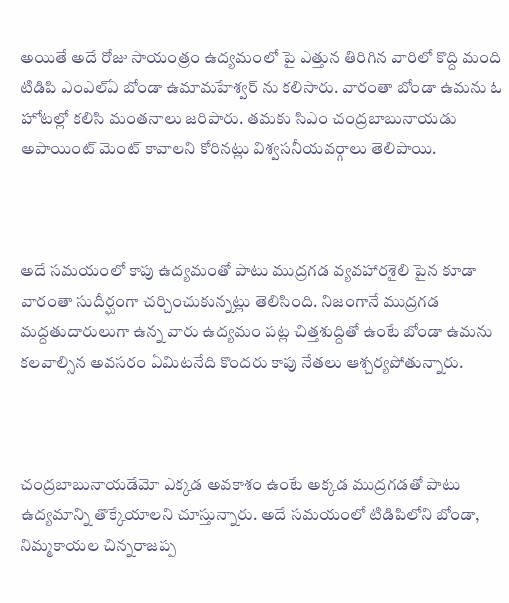అయితే అదే రోజు సాయంత్రం ఉద్యమంలో పై ఎత్తున తిరిగిన వారిలో కొద్ది మంది టిడిపి ఎంఎల్ఏ బోండా ఉమామహేశ్వర్ ను కలిసారు. వారంతా బోండా ఉమను ఓ హోటల్లో కలిసి మంతనాలు జరిపారు. తమకు సిఎం చంద్రబాబునాయడు అపాయింట్ మెంట్ కావాలని కోరినట్లు విశ్వసనీయవర్గాలు తెలిపాయి.



అదే సమయంలో కాపు ఉద్యమంతో పాటు ముద్రగడ వ్యవహారశైలి పైన కూడా వారంతా సుదీర్ఘంగా చర్చించుకున్నట్లు తెలిసింది. నిజంగానే ముద్రగడ మద్దతుదారులుగా ఉన్న వారు ఉద్యమం పట్ల చిత్తశుద్దితో ఉంటే బోండా ఉమను కలవాల్సిన అవసరం ఏమిటనేది కొందరు కాపు నేతలు ఆశ్చర్యపోతున్నారు.



చంద్రబాబునాయడేమో ఎక్కడ అవకాశం ఉంటే అక్కడ ముద్రగడతో పాటు ఉద్యమాన్ని తొక్కేయాలని చూస్తున్నారు. అదే సమయంలో టిడిపిలోని బోండా, నిమ్మకాయల చిన్నరాజప్ప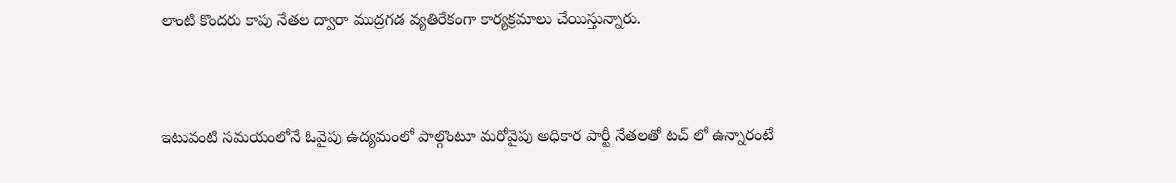లాంటి కొందరు కాపు నేతల ద్వారా ముద్రగడ వ్యతిరేకంగా కార్యక్రమాలు చేయిస్తున్నారు.



ఇటువంటి సమయంలోనే ఓవైపు ఉద్యమంలో పాల్గొంటూ మరోవైపు అధికార పార్టీ నేతలతో టచ్ లో ఉన్నారంటే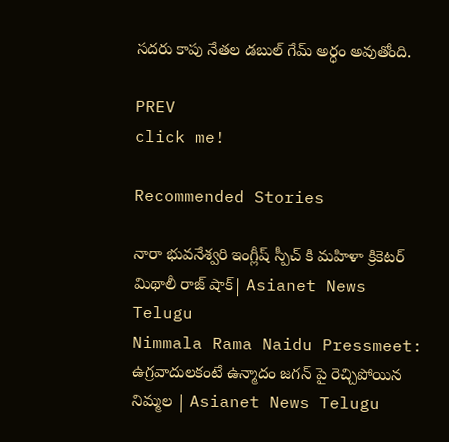సదరు కాపు నేతల డబుల్ గేమ్ అర్ధం అవుతోంది.

PREV
click me!

Recommended Stories

నారా భువనేశ్వరి ఇంగ్లీష్ స్పీచ్ కి మహిళా క్రికెటర్ మిథాలీ రాజ్ షాక్| Asianet News Telugu
Nimmala Rama Naidu Pressmeet: ఉగ్రవాదులకంటే ఉన్మాదం జగన్ పై రెచ్చిపోయిన నిమ్మల | Asianet News Telugu